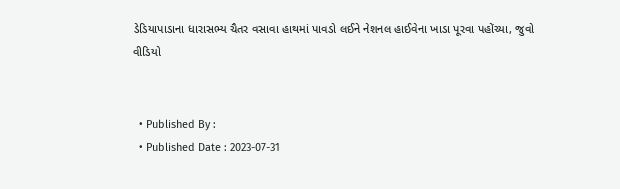ડેડિયાપાડાના ધારાસભ્ય ચૈતર વસાવા હાથમાં પાવડો લઈને નેશનલ હાઈવેના ખાડા પૂરવા પહોંચ્યા, જુવો વીડિયો


  • Published By :
  • Published Date : 2023-07-31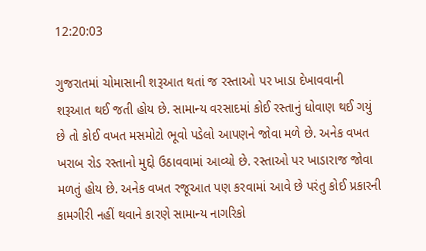12:20:03

ગુજરાતમાં ચોમાસાની શરૂઆત થતાં જ રસ્તાઓ પર ખાડા દેખાવવાની શરૂઆત થઈ જતી હોય છે. સામાન્ય વરસાદમાં કોઈ રસ્તાનું ધોવાણ થઈ ગયું છે તો કોઈ વખત મસમોટો ભૂવો પડેલો આપણને જોવા મળે છે. અનેક વખત ખરાબ રોડ રસ્તાનો મુદ્દો ઉઠાવવામાં આવ્યો છે. રસ્તાઓ પર ખાડારાજ જોવા મળતું હોય છે. અનેક વખત રજૂઆત પણ કરવામાં આવે છે પરંતુ કોઈ પ્રકારની કામગીરી નહીં થવાને કારણે સામાન્ય નાગરિકો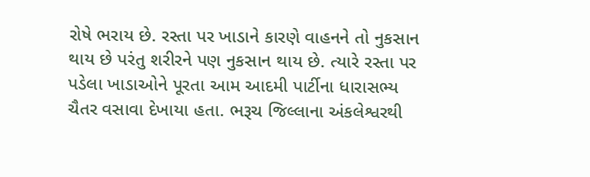રોષે ભરાય છે. રસ્તા પર ખાડાને કારણે વાહનને તો નુકસાન થાય છે પરંતુ શરીરને પણ નુકસાન થાય છે. ત્યારે રસ્તા પર પડેલા ખાડાઓને પૂરતા આમ આદમી પાર્ટીના ધારાસભ્ય ચૈતર વસાવા દેખાયા હતા. ભરૂચ જિલ્લાના અંકલેશ્વરથી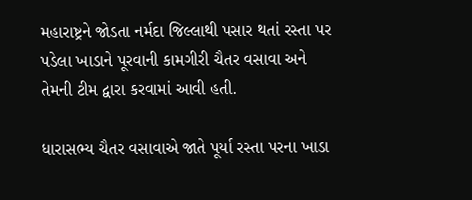મહારાષ્ટ્રને જોડતા નર્મદા જિલ્લાથી પસાર થતાં રસ્તા પર પડેલા ખાડાને પૂરવાની કામગીરી ચૈતર વસાવા અને તેમની ટીમ દ્વારા કરવામાં આવી હતી.

ધારાસભ્ય ચૈતર વસાવાએ જાતે પૂર્યા રસ્તા પરના ખાડા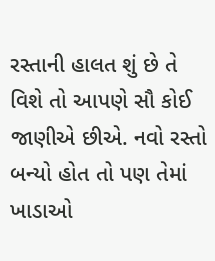રસ્તાની હાલત શું છે તે વિશે તો આપણે સૌ કોઈ જાણીએ છીએ. નવો રસ્તો બન્યો હોત તો પણ તેમાં ખાડાઓ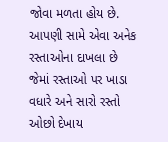જોવા મળતા હોય છે. આપણી સામે એવા અનેક રસ્તાઓના દાખલા છે જેમાં રસ્તાઓ પર ખાડા વધારે અને સારો રસ્તો ઓછો દેખાય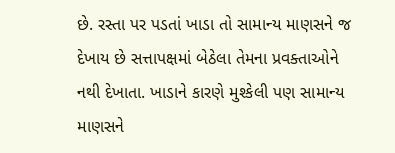છે. રસ્તા પર પડતાં ખાડા તો સામાન્ય માણસને જ દેખાય છે સત્તાપક્ષમાં બેઠેલા તેમના પ્રવક્તાઓને નથી દેખાતા. ખાડાને કારણે મુશ્કેલી પણ સામાન્ય માણસને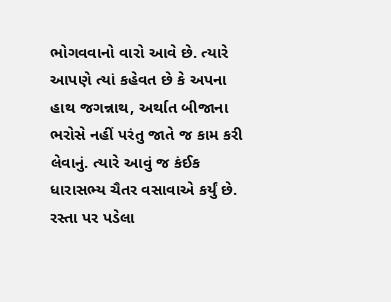ભોગવવાનો વારો આવે છે. ત્યારે આપણે ત્યાં કહેવત છે કે અપના હાથ જગન્નાથ, અર્થાત બીજાના ભરોસે નહીં પરંતુ જાતે જ કામ કરી લેવાનું. ત્યારે આવું જ કંઈક ધારાસભ્ય ચૈતર વસાવાએ કર્યું છે. રસ્તા પર પડેલા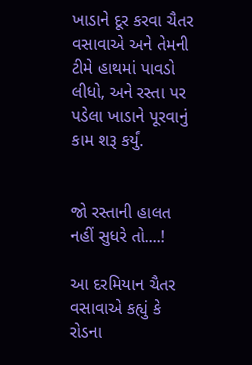ખાડાને દૂર કરવા ચૈતર વસાવાએ અને તેમની ટીમે હાથમાં પાવડો લીધો, અને રસ્તા પર પડેલા ખાડાને પૂરવાનું કામ શરૂ કર્યું.


જો રસ્તાની હાલત નહીં સુધરે તો....!

આ દરમિયાન ચૈતર વસાવાએ કહ્યું કે રોડના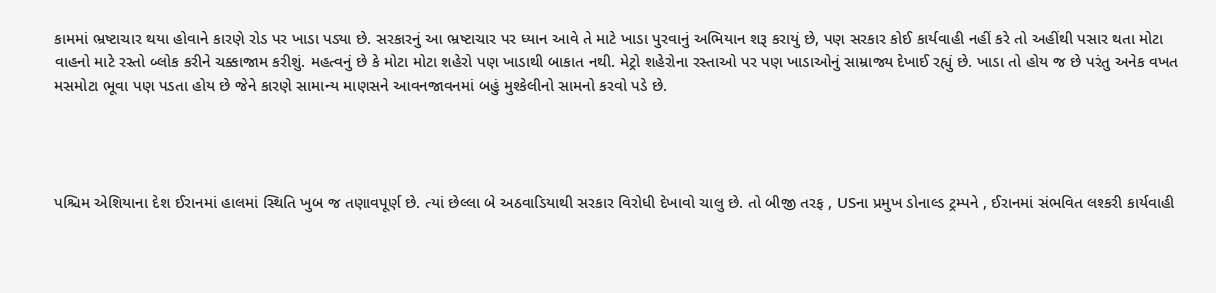કામમાં ભ્રષ્ટાચાર થયા હોવાને કારણે રોડ પર ખાડા પડ્યા છે. સરકારનું આ ભ્રષ્ટાચાર પર ધ્યાન આવે તે માટે ખાડા પુરવાનું અભિયાન શરૂ કરાયું છે, પણ સરકાર કોઈ કાર્યવાહી નહીં કરે તો અહીંથી પસાર થતા મોટા વાહનો માટે રસ્તો બ્લોક કરીને ચક્કાજામ કરીશું. મહત્વનું છે કે મોટા મોટા શહેરો પણ ખાડાથી બાકાત નથી. મેટ્રો શહેરોના રસ્તાઓ પર પણ ખાડાઓનું સામ્રાજ્ય દેખાઈ રહ્યું છે. ખાડા તો હોય જ છે પરંતુ અનેક વખત મસમોટા ભૂવા પણ પડતા હોય છે જેને કારણે સામાન્ય માણસને આવનજાવનમાં બહું મુશ્કેલીનો સામનો કરવો પડે છે.




પશ્ચિમ એશિયાના દેશ ઈરાનમાં હાલમાં સ્થિતિ ખુબ જ તણાવપૂર્ણ છે. ત્યાં છેલ્લા બે અઠવાડિયાથી સરકાર વિરોધી દેખાવો ચાલુ છે. તો બીજી તરફ , USના પ્રમુખ ડોનાલ્ડ ટ્રમ્પને , ઈરાનમાં સંભવિત લશ્કરી કાર્યવાહી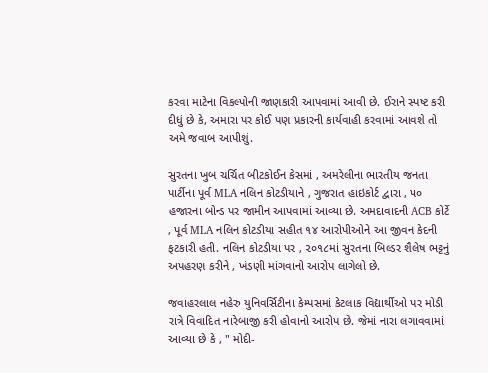કરવા માટેના વિકલ્પોની જાણકારી આપવામાં આવી છે. ઈરાને સ્પષ્ટ કરી દીધું છે કે, અમારા પર કોઈ પણ પ્રકારની કાર્યવાહી કરવામાં આવશે તો અમે જવાબ આપીશું.

સુરતના ખુબ ચર્ચિત બીટકોઈન કેસમાં , અમરેલીના ભારતીય જનતા પાર્ટીના પૂર્વ MLA નલિન કોટડીયાને , ગુજરાત હાઇકોર્ટ દ્વારા , ૫૦ હજારના બોન્ડ પર જામીન આપવામાં આવ્યા છે. અમદાવાદની ACB કોર્ટે , પૂર્વ MLA નલિન કોટડીયા સહીત ૧૪ આરોપીઓને આ જીવન કેદની ફટકારી હતી. નલિન કોટડીયા પર , ૨૦૧૮માં સુરતના બિલ્ડર શૈલેષ ભટ્ટનું અપહરણ કરીને , ખંડણી માંગવાનો આરોપ લાગેલો છે.

જવાહરલાલ નહેરુ યુનિવર્સિટીના કેમ્પસમાં કેટલાક વિદ્યાર્થીઓ પર મોડી રાત્રે વિવાદિત નારેબાજી કરી હોવાનો આરોપ છે. જેમાં નારા લગાવવામાં આવ્યા છે કે , " મોદી-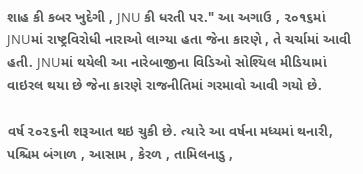શાહ કી કબર ખુદેગી , JNU કી ધરતી પર." આ અગાઉ , ૨૦૧૬માં JNUમાં રાષ્ટ્રવિરોધી નારાઓ લાગ્યા હતા જેના કારણે , તે ચર્ચામાં આવી હતી. JNUમાં થયેલી આ નારેબાજીના વિડિઓ સોશ્યિલ મીડિયામાં વાઇરલ થયા છે જેના કારણે રાજનીતિમાં ગરમાવો આવી ગયો છે.

વર્ષ ૨૦૨૬ની શરૂઆત થઇ ચુકી છે. ત્યારે આ વર્ષના મધ્યમાં થનારી, પશ્ચિમ બંગાળ , આસામ , કેરળ , તામિલનાડુ ,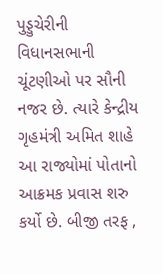પુડ્ડુચેરીની વિધાનસભાની ચૂંટણીઓ પર સૌની નજર છે. ત્યારે કેન્દ્રીય ગૃહમંત્રી અમિત શાહે આ રાજ્યોમાં પોતાનો આક્રમક પ્રવાસ શરુ કર્યો છે. બીજી તરફ ,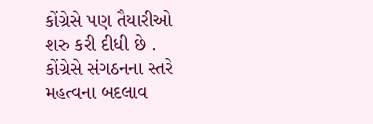કોંગ્રેસે પણ તૈયારીઓ શરુ કરી દીધી છે . કોંગ્રેસે સંગઠનના સ્તરે મહત્વના બદલાવ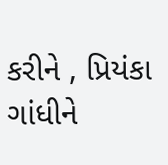કરીને , પ્રિયંકા ગાંધીને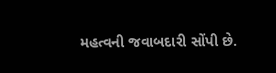મહત્વની જવાબદારી સોંપી છે.